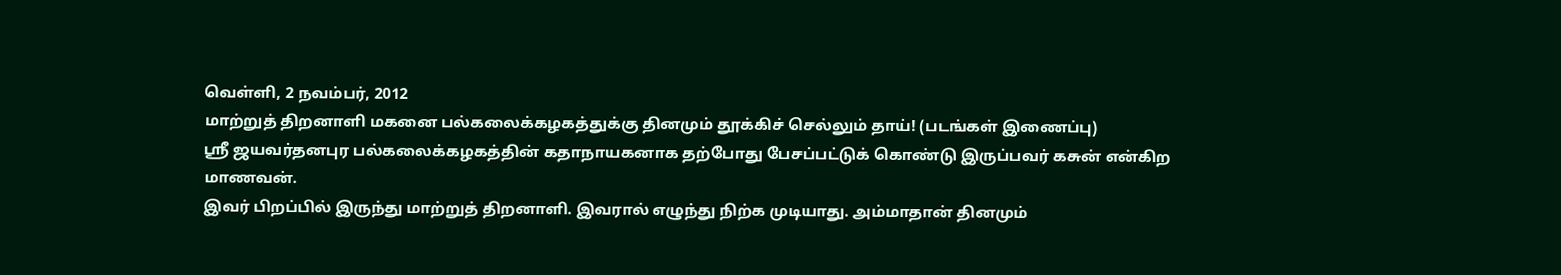வெள்ளி, 2 நவம்பர், 2012
மாற்றுத் திறனாளி மகனை பல்கலைக்கழகத்துக்கு தினமும் தூக்கிச் செல்லும் தாய்! (படங்கள் இணைப்பு)
ஸ்ரீ ஜயவர்தனபுர பல்கலைக்கழகத்தின் கதாநாயகனாக தற்போது பேசப்பட்டுக் கொண்டு இருப்பவர் கசுன் என்கிற மாணவன்.
இவர் பிறப்பில் இருந்து மாற்றுத் திறனாளி. இவரால் எழுந்து நிற்க முடியாது. அம்மாதான் தினமும்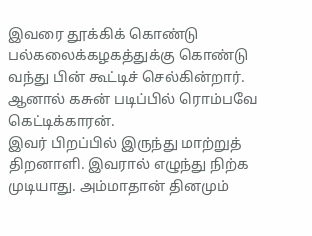இவரை தூக்கிக் கொண்டு பல்கலைக்கழகத்துக்கு கொண்டு வந்து பின் கூட்டிச் செல்கின்றார். ஆனால் கசுன் படிப்பில் ரொம்பவே கெட்டிக்காரன்.
இவர் பிறப்பில் இருந்து மாற்றுத் திறனாளி. இவரால் எழுந்து நிற்க முடியாது. அம்மாதான் தினமும்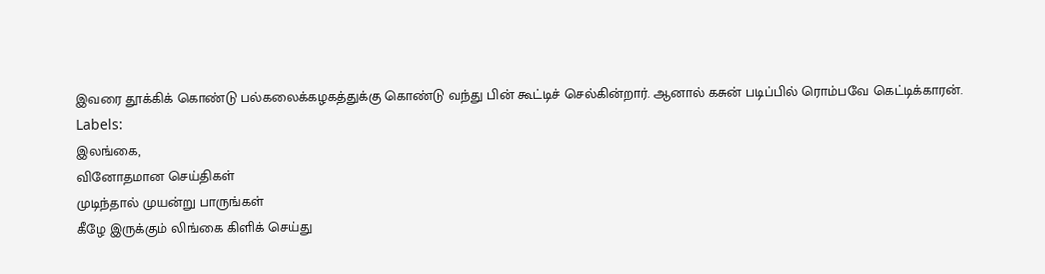இவரை தூக்கிக் கொண்டு பல்கலைக்கழகத்துக்கு கொண்டு வந்து பின் கூட்டிச் செல்கின்றார். ஆனால் கசுன் படிப்பில் ரொம்பவே கெட்டிக்காரன்.
Labels:
இலங்கை,
வினோதமான செய்திகள்
முடிந்தால் முயன்று பாருங்கள்
கீழே இருக்கும் லிங்கை கிளிக் செய்து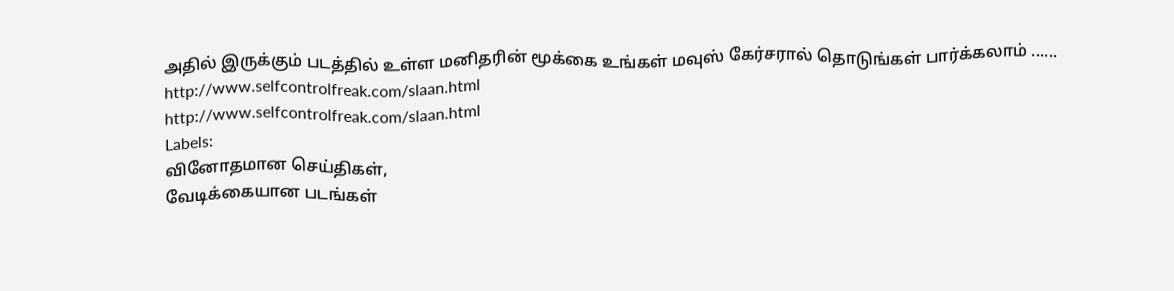அதில் இருக்கும் படத்தில் உள்ள மனிதரின் மூக்கை உங்கள் மவுஸ் கேர்சரால் தொடுங்கள் பார்க்கலாம் ......
http://www.selfcontrolfreak.com/slaan.html
http://www.selfcontrolfreak.com/slaan.html
Labels:
வினோதமான செய்திகள்,
வேடிக்கையான படங்கள்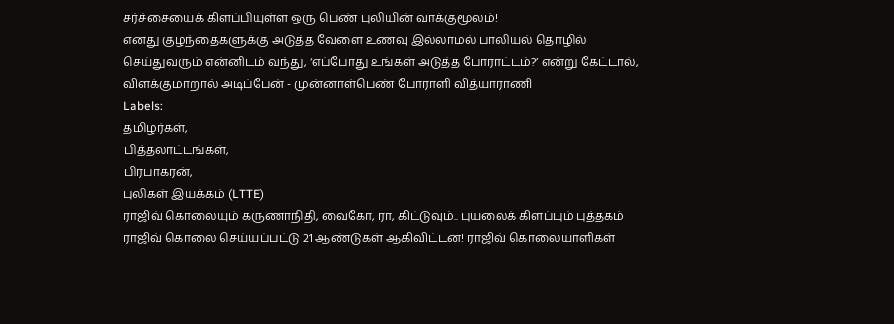சர்ச்சையைக் கிளப்பியுள்ள ஒரு பெண் புலியின் வாக்குமூலம்!
எனது குழந்தைகளுக்கு அடுத்த வேளை உணவு இல்லாமல் பாலியல் தொழில் செய்துவரும் என்னிடம் வந்து, ‘எப்போது உங்கள் அடுத்த போராட்டம்?’ என்று கேட்டால், விளக்குமாறால் அடிப்பேன் - முன்னாள்பெண் போராளி வித்யாராணி
Labels:
தமிழர்கள்,
பித்தலாட்டங்கள்,
பிரபாகரன்,
புலிகள் இயக்கம் (LTTE)
ராஜிவ் கொலையும் கருணாநிதி, வைகோ, ரா, கிட்டுவும்.. புயலைக் கிளப்பும் புத்தகம்
ராஜிவ் கொலை செய்யப்பட்டு 21 ஆண்டுகள் ஆகிவிட்டன! ராஜிவ் கொலையாளிகள்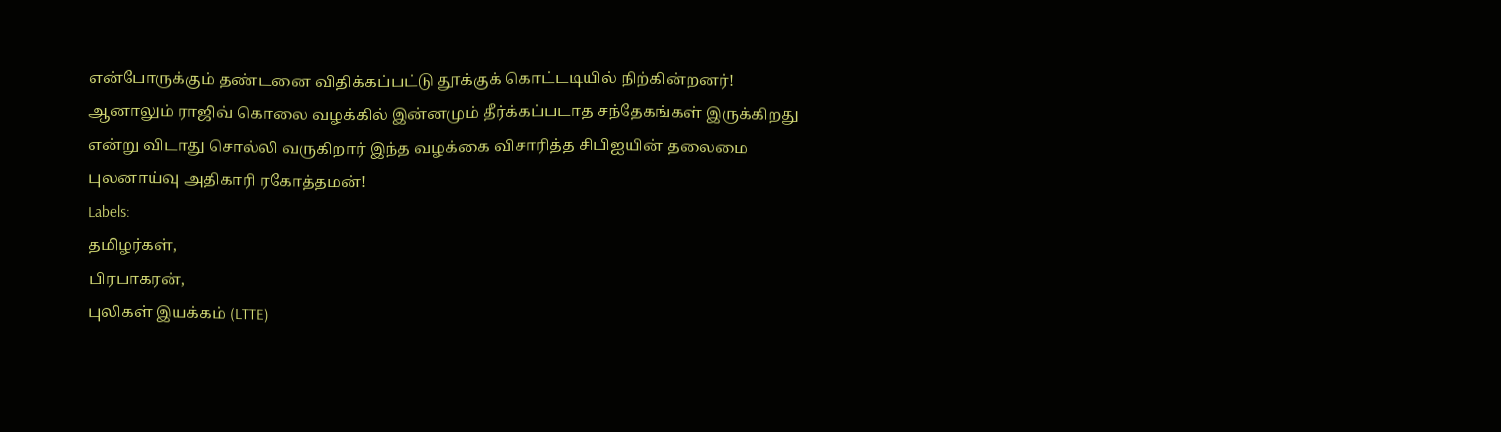என்போருக்கும் தண்டனை விதிக்கப்பட்டு தூக்குக் கொட்டடியில் நிற்கின்றனர்! ஆனாலும் ராஜிவ் கொலை வழக்கில் இன்னமும் தீர்க்கப்படாத சந்தேகங்கள் இருக்கிறது என்று விடாது சொல்லி வருகிறார் இந்த வழக்கை விசாரித்த சிபிஐயின் தலைமை புலனாய்வு அதிகாரி ரகோத்தமன்!
Labels:
தமிழர்கள்,
பிரபாகரன்,
புலிகள் இயக்கம் (LTTE)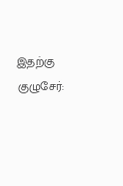இதற்கு குழுசேர்: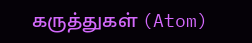கருத்துகள் (Atom)